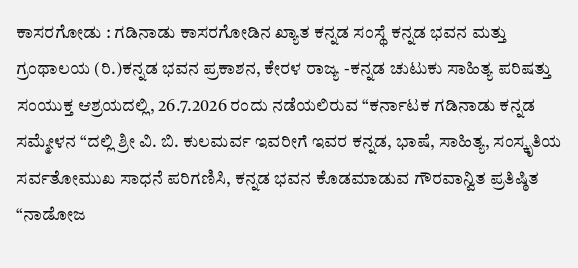ಕಾಸರಗೋಡು : ಗಡಿನಾಡು ಕಾಸರಗೋಡಿನ ಖ್ಯಾತ ಕನ್ನಡ ಸಂಸ್ಥೆ ಕನ್ನಡ ಭವನ ಮತ್ತು ಗ್ರಂಥಾಲಯ (ರಿ.)ಕನ್ನಡ ಭವನ ಪ್ರಕಾಶನ, ಕೇರಳ ರಾಜ್ಯ -ಕನ್ನಡ ಚುಟುಕು ಸಾಹಿತ್ಯ ಪರಿಷತ್ತು ಸಂಯುಕ್ತ ಆಶ್ರಯದಲ್ಲಿ, 26.7.2026 ರಂದು ನಡೆಯಲಿರುವ “ಕರ್ನಾಟಕ ಗಡಿನಾಡು ಕನ್ನಡ ಸಮ್ಮೇಳನ “ದಲ್ಲಿ ಶ್ರೀ ವಿ. ಬಿ. ಕುಲಮರ್ವ ಇವರೀಗೆ ಇವರ ಕನ್ನಡ, ಭಾಷೆ, ಸಾಹಿತ್ಯ, ಸಂಸ್ಕೃತಿಯ ಸರ್ವತೋಮುಖ ಸಾಧನೆ ಪರಿಗಣಿಸಿ, ಕನ್ನಡ ಭವನ ಕೊಡಮಾಡುವ ಗೌರವಾನ್ವಿತ ಪ್ರತಿಷ್ಠಿತ “ನಾಡೋಜ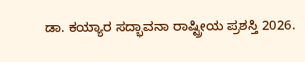ಡಾ. ಕಯ್ಯಾರ ಸದ್ಭಾವನಾ ರಾಷ್ಟ್ರೀಯ ಪ್ರಶಸ್ತಿ 2026.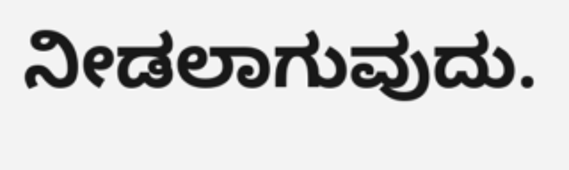ನೀಡಲಾಗುವುದು.